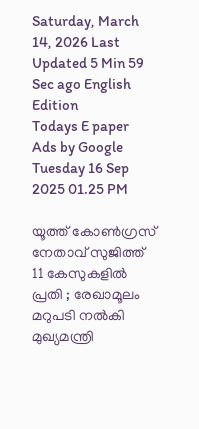Saturday, March 14, 2026 Last Updated 5 Min 59 Sec ago English Edition
Todays E paper
Ads by Google
Tuesday 16 Sep 2025 01.25 PM

യൂത്ത് കോണ്‍ഗ്രസ് നേതാവ് സുജിത്ത് 11 കേസുകളില്‍ പ്രതി ; രേഖാമൂലം മറുപടി നല്‍കി മുഖ്യമന്ത്രി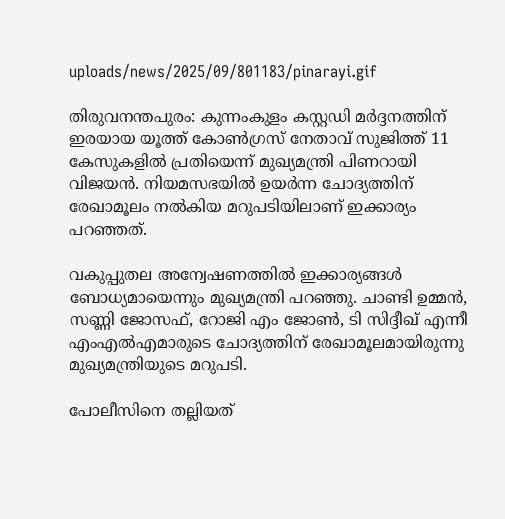uploads/news/2025/09/801183/pinarayi.gif

തിരുവനന്തപുരം: കുന്നംകുളം കസ്റ്റഡി മര്‍ദ്ദനത്തിന് ഇരയായ യൂത്ത് കോണ്‍ഗ്രസ് നേതാവ് സുജിത്ത് 11 കേസുകളില്‍ പ്രതിയെന്ന് മുഖ്യമന്ത്രി പിണറായി വിജയന്‍. നിയമസഭയില്‍ ഉയര്‍ന്ന ചോദ്യത്തിന് രേഖാമൂലം നല്‍കിയ മറുപടിയിലാണ് ഇക്കാര്യം പറഞ്ഞത്.

വകുപ്പുതല അന്വേഷണത്തില്‍ ഇക്കാര്യങ്ങള്‍ ബോധ്യമായെന്നും മുഖ്യമന്ത്രി പറഞ്ഞു. ചാണ്ടി ഉമ്മന്‍, സണ്ണി ജോസഫ്, റോജി എം ജോണ്‍, ടി സിദ്ദീഖ് എന്നീ എംഎല്‍എമാരുടെ ചോദ്യത്തിന് രേഖാമൂലമായിരുന്നു മുഖ്യമന്ത്രിയുടെ മറുപടി.

പോലീസിനെ തല്ലിയത്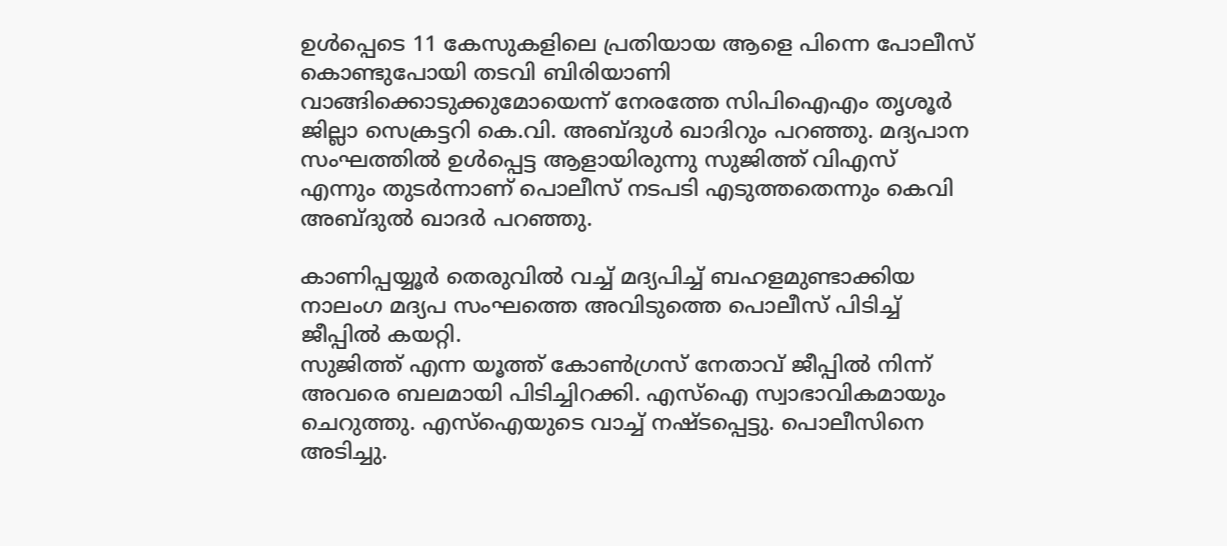ഉള്‍പ്പെടെ 11 കേസുകളിലെ പ്രതിയായ ആളെ പിന്നെ പോലീസ് കൊണ്ടുപോയി തടവി ബിരിയാണി വാങ്ങിക്കൊടുക്കുമോയെന്ന് നേരത്തേ സിപിഐഎം തൃശൂര്‍ ജില്ലാ സെക്രട്ടറി കെ.വി. അബ്ദുള്‍ ഖാദിറും പറഞ്ഞു. മദ്യപാന സംഘത്തില്‍ ഉള്‍പ്പെട്ട ആളായിരുന്നു സുജിത്ത് വിഎസ് എന്നും തുടര്‍ന്നാണ് പൊലീസ് നടപടി എടുത്തതെന്നും കെവി അബ്ദുല്‍ ഖാദര്‍ പറഞ്ഞു.

കാണിപ്പയ്യൂര്‍ തെരുവില്‍ വച്ച് മദ്യപിച്ച് ബഹളമുണ്ടാക്കിയ നാലംഗ മദ്യപ സംഘത്തെ അവിടുത്തെ പൊലീസ് പിടിച്ച് ജീപ്പില്‍ കയറ്റി.
സുജിത്ത് എന്ന യൂത്ത് കോണ്‍ഗ്രസ് നേതാവ് ജീപ്പില്‍ നിന്ന് അവരെ ബലമായി പിടിച്ചിറക്കി. എസ്ഐ സ്വാഭാവികമായും ചെറുത്തു. എസ്ഐയുടെ വാച്ച് നഷ്ടപ്പെട്ടു. പൊലീസിനെ അടിച്ചു.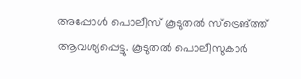അപ്പോള്‍ പൊലീസ് കൂടുതല്‍ സ്ട്രെങ്ത്ത് ആവശ്യപ്പെട്ടു. കൂടുതല്‍ പൊലീസുകാര്‍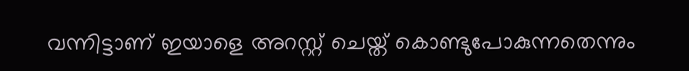വന്നിട്ടാണ് ഇയാളെ അറസ്റ്റ് ചെയ്ത് കൊണ്ടുപോകുന്നതെന്നും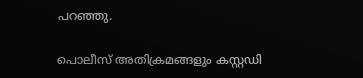പറഞ്ഞു.

പൊലീസ് അതിക്രമങ്ങളും കസ്റ്റഡി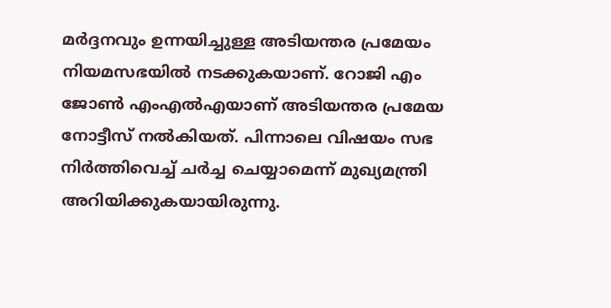മര്‍ദ്ദനവും ഉന്നയിച്ചുള്ള അടിയന്തര പ്രമേയം നിയമസഭയില്‍ നടക്കുകയാണ്. റോജി എം ജോണ്‍ എംഎല്‍എയാണ് അടിയന്തര പ്രമേയ നോട്ടീസ് നല്‍കിയത്. പിന്നാലെ വിഷയം സഭ നിര്‍ത്തിവെച്ച് ചര്‍ച്ച ചെയ്യാമെന്ന് മുഖ്യമന്ത്രി അറിയിക്കുകയായിരുന്നു.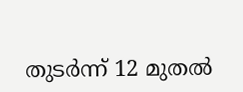തുടര്‍ന്ന് 12 മുതല്‍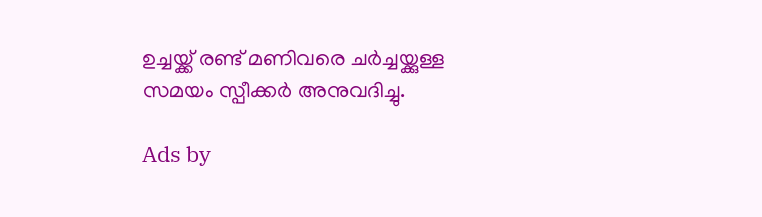ഉച്ചയ്ക്ക് രണ്ട് മണിവരെ ചര്‍ച്ചയ്ക്കുള്ള സമയം സ്പീക്കര്‍ അനുവദിച്ചു.

Ads by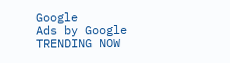Google
Ads by Google
TRENDING NOW